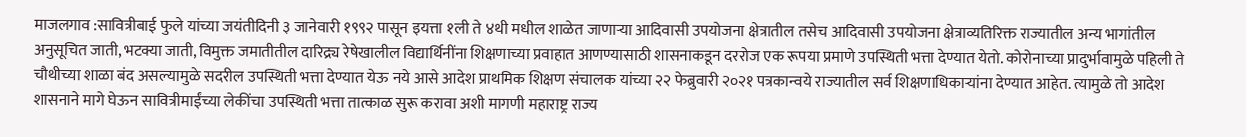माजलगाव :सावित्रीबाई फुले यांच्या जयंतीदिनी ३ जानेवारी १९९२ पासून इयत्ता १ली ते ४थी मधील शाळेत जाणाऱ्या आदिवासी उपयोजना क्षेत्रातील तसेच आदिवासी उपयोजना क्षेत्राव्यतिरिक्त राज्यातील अन्य भागांतील अनुसूचित जाती, भटक्या जाती, विमुक्त जमातीतील दारिद्र्य रेषेखालील विद्यार्थिनींना शिक्षणाच्या प्रवाहात आणण्यासाठी शासनाकडून दररोज एक रूपया प्रमाणे उपस्थिती भत्ता देण्यात येतो. कोरोनाच्या प्रादुर्भावामुळे पहिली ते चौथीच्या शाळा बंद असल्यामुळे सदरील उपस्थिती भत्ता देण्यात येऊ नये आसे आदेश प्राथमिक शिक्षण संचालक यांच्या २२ फेब्रुवारी २०२१ पत्रकान्वये राज्यातील सर्व शिक्षणाधिकाऱ्यांना देण्यात आहेत. त्यामुळे तो आदेश शासनाने मागे घेऊन सावित्रीमाईंच्या लेकींचा उपस्थिती भत्ता तात्काळ सुरू करावा अशी मागणी महाराष्ट्र राज्य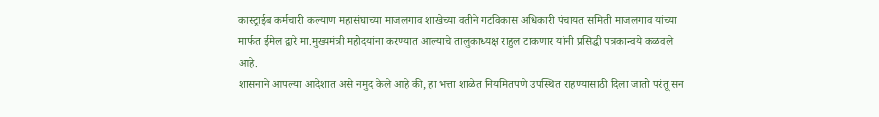कास्ट्राईब कर्मचारी कल्याण महासंघाच्या माजलगाव शाखेच्या वतीने गटविकास अधिकारी पंचायत समिती माजलगाव यांच्या मार्फत ईमेल द्वारे मा.मुख्यमंत्री महोदयांना करण्यात आल्याचे तालुकाध्यक्ष राहुल टाकणार यांनी प्रसिद्धी पत्रकान्वये कळवले आहे.
शासनाने आपल्या आदेशात असे नमुद केले आहे की, हा भत्ता शाळेत नियमितपणे उपस्थित राहण्यासाठी दिला जातो परंतू सन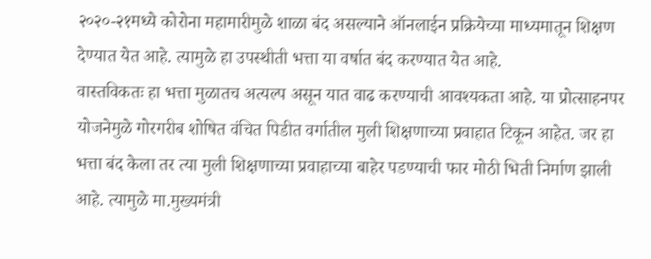२०२०-२१मध्ये कोरोना महामारीमुळे शाळा बंद असल्याने ऑनलाईन प्रक्रियेच्या माध्यमातून शिक्षण देण्यात येत आहे. त्यामुळे हा उपस्थीती भत्ता या वर्षात बंद करण्यात येत आहे.
वास्तविकतः हा भत्ता मुळातच अत्यल्प असून यात वाढ करण्याची आवश्यकता आहे. या प्रोत्साहनपर योजनेमुळे गोरगरीब शोषित वंचित पिडीत वर्गातील मुली शिक्षणाच्या प्रवाहात टिकून आहेत. जर हा भत्ता बंद केला तर त्या मुली शिक्षणाच्या प्रवाहाच्या बाहेर पडण्याची फार मोठी भिती निर्माण झाली आहे. त्यामुळे मा.मुख्यमंत्री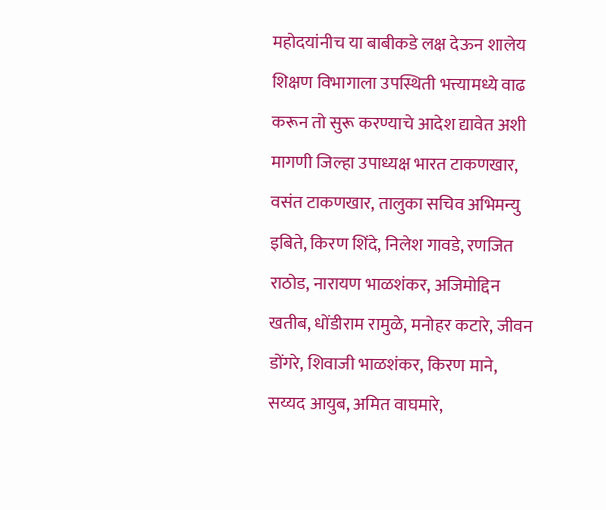महोदयांनीच या बाबीकडे लक्ष देऊन शालेय शिक्षण विभागाला उपस्थिती भत्त्यामध्ये वाढ करून तो सुरू करण्याचे आदेश द्यावेत अशी मागणी जिल्हा उपाध्यक्ष भारत टाकणखार, वसंत टाकणखार, तालुका सचिव अभिमन्यु इबिते, किरण शिंदे, निलेश गावडे, रणजित राठोड, नारायण भाळशंकर, अजिमोद्दिन खतीब, धोंडीराम रामुळे, मनोहर कटारे, जीवन डोंगरे, शिवाजी भाळशंकर, किरण माने, सय्यद आयुब, अमित वाघमारे,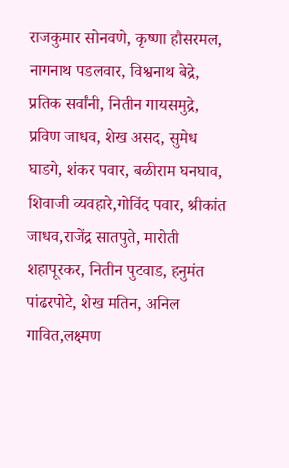राजकुमार सोनवणे, कृष्णा हौसरमल, नागनाथ पडलवार, विश्वनाथ बेद्रे, प्रतिक सर्वांनी, नितीन गायसमुद्रे, प्रविण जाधव, शेख असद, सुमेध घाडगे, शंकर पवार, बळीराम घनघाव, शिवाजी व्यवहारे,गोविंद पवार, श्रीकांत जाधव,राजेंद्र सातपुते, मारोती शहापूरकर, नितीन पुटवाड, हनुमंत पांढरपोटे, शेख मतिन, अनिल गावित,लक्ष्मण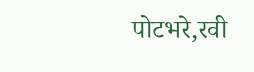पोटभरे,रवी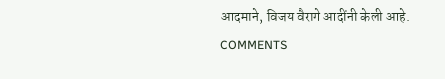आदमाने, विजय वैरागे आदींनी केली आहे.
COMMENTS